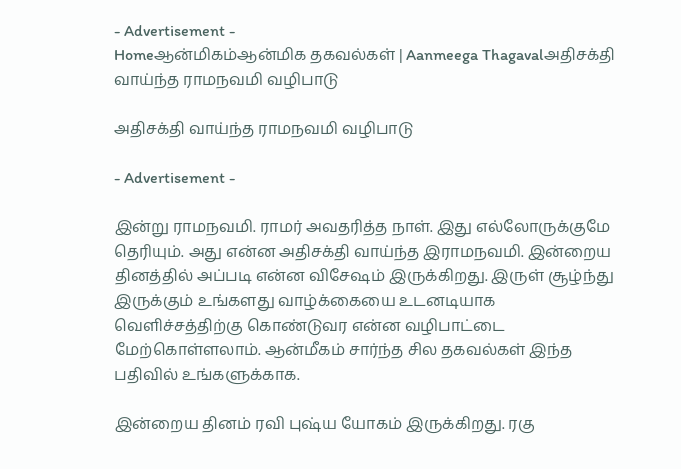- Advertisement -
Homeஆன்மிகம்ஆன்மிக தகவல்கள் | Aanmeega Thagavalஅதிசக்தி வாய்ந்த ராமநவமி வழிபாடு

அதிசக்தி வாய்ந்த ராமநவமி வழிபாடு

- Advertisement -

இன்று ராமநவமி. ராமர் அவதரித்த நாள். இது எல்லோருக்குமே தெரியும். அது என்ன அதிசக்தி வாய்ந்த இராமநவமி. இன்றைய தினத்தில் அப்படி என்ன விசேஷம் இருக்கிறது. இருள் சூழ்ந்து இருக்கும் உங்களது வாழ்க்கையை உடனடியாக வெளிச்சத்திற்கு கொண்டுவர என்ன வழிபாட்டை மேற்கொள்ளலாம். ஆன்மீகம் சார்ந்த சில தகவல்கள் இந்த பதிவில் உங்களுக்காக.

இன்றைய தினம் ரவி புஷ்ய யோகம் இருக்கிறது. ரகு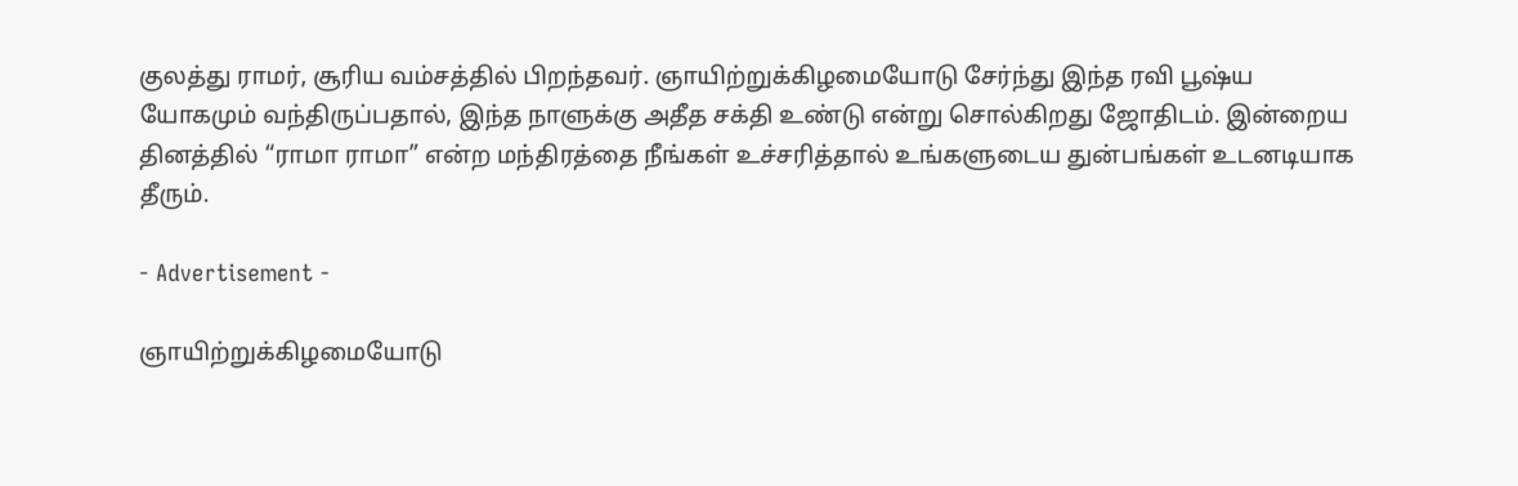குலத்து ராமர், சூரிய வம்சத்தில் பிறந்தவர். ஞாயிற்றுக்கிழமையோடு சேர்ந்து இந்த ரவி பூஷ்ய யோகமும் வந்திருப்பதால், இந்த நாளுக்கு அதீத சக்தி உண்டு என்று சொல்கிறது ஜோதிடம். இன்றைய தினத்தில் “ராமா ராமா” என்ற மந்திரத்தை நீங்கள் உச்சரித்தால் உங்களுடைய துன்பங்கள் உடனடியாக தீரும்.

- Advertisement -

ஞாயிற்றுக்கிழமையோடு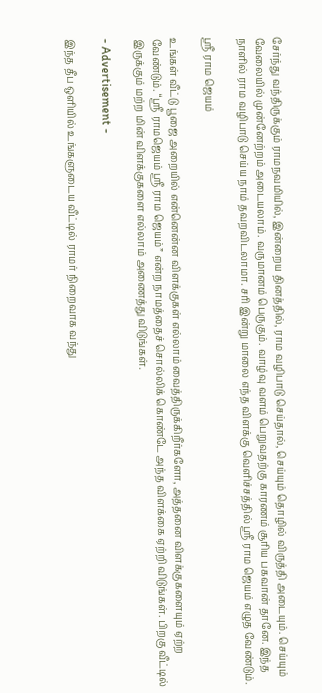சேர்ந்து வந்திருக்கும் ராமநவமியில், இன்றைய தினத்தில், ராம வழிபாடு செய்தால், செய்யும் தொழில் விருத்தி அடையும். செய்யும் வேலையில் முன்னேற்றம் அடையலாம். வருமானம் பெருகும். வாழ்வு வளம் பெறுவதற்கு காரணம் சூரிய பகவான் தானே. இந்த நாளில் ராம வழிபாடு செய்ய நாம் தவறவிடலாமா. சரி இன்று மாலை எந்த விளக்கு வெளிச்சத்தில் ஸ்ரீ ராம ஜெயம் எழுத வேண்டும்.

ஸ்ரீ ராம ஜெயம்

உங்கள் வீட்டு பூஜை அறையில் என்னென்ன விளக்குகள் எல்லாம் வைத்திருக்கிறீர்களோ, அத்தனை விளக்குகளையும் ஏற்ற வேண்டும். “ஸ்ரீ ராமஜெயம் ஸ்ரீ ராம ஜெயம்” என்ற நாமத்தைச் சொல்லிக் கொண்டே அந்த விளக்கை ஏற்றி விடுங்கள். பிறகு வீட்டில் இருக்கும் மற்ற மின் விளக்குகளை எல்லாம் அணைத்து விடுங்கள்.

- Advertisement -

இந்த தீப ஒளியில் உங்களுடைய வீட்டில் ராமர் நிறைவாக வந்து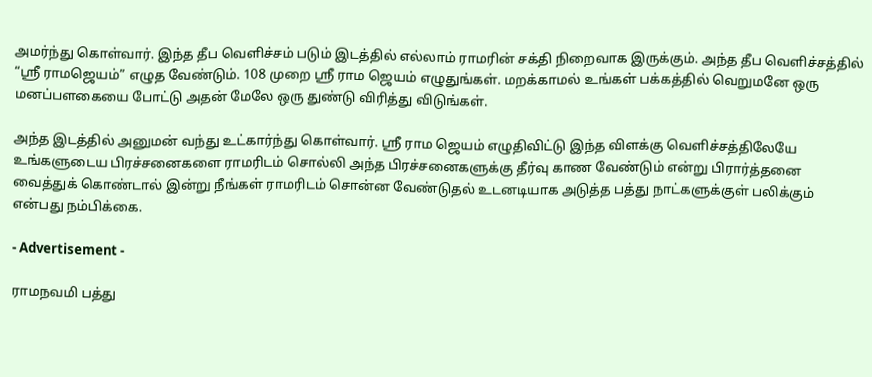அமர்ந்து கொள்வார். இந்த தீப வெளிச்சம் படும் இடத்தில் எல்லாம் ராமரின் சக்தி நிறைவாக இருக்கும். அந்த தீப வெளிச்சத்தில் “ஸ்ரீ ராமஜெயம்” எழுத வேண்டும். 108 முறை ஸ்ரீ ராம ஜெயம் எழுதுங்கள். மறக்காமல் உங்கள் பக்கத்தில் வெறுமனே ஒரு மனப்பளகையை போட்டு அதன் மேலே ஒரு துண்டு விரித்து விடுங்கள்.

அந்த இடத்தில் அனுமன் வந்து உட்கார்ந்து கொள்வார். ஸ்ரீ ராம ஜெயம் எழுதிவிட்டு இந்த விளக்கு வெளிச்சத்திலேயே உங்களுடைய பிரச்சனைகளை ராமரிடம் சொல்லி அந்த பிரச்சனைகளுக்கு தீர்வு காண வேண்டும் என்று பிரார்த்தனை வைத்துக் கொண்டால் இன்று நீங்கள் ராமரிடம் சொன்ன வேண்டுதல் உடனடியாக அடுத்த பத்து நாட்களுக்குள் பலிக்கும் என்பது நம்பிக்கை.

- Advertisement -

ராமநவமி பத்து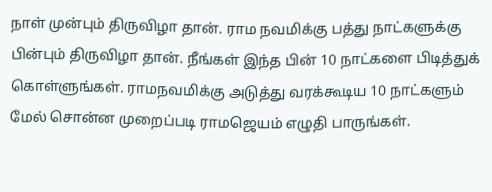நாள் முன்பும் திருவிழா தான். ராம நவமிக்கு பத்து நாட்களுக்கு பின்பும் திருவிழா தான். நீங்கள் இந்த பின் 10 நாட்களை பிடித்துக் கொள்ளுங்கள். ராமநவமிக்கு அடுத்து வரக்கூடிய 10 நாட்களும் மேல் சொன்ன முறைப்படி ராமஜெயம் எழுதி பாருங்கள்.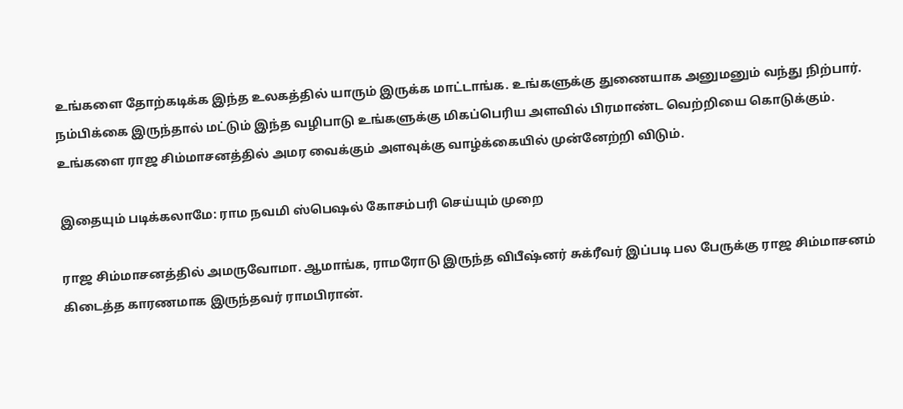உங்களை தோற்கடிக்க இந்த உலகத்தில் யாரும் இருக்க மாட்டாங்க. உங்களுக்கு துணையாக அனுமனும் வந்து நிற்பார். நம்பிக்கை இருந்தால் மட்டும் இந்த வழிபாடு உங்களுக்கு மிகப்பெரிய அளவில் பிரமாண்ட வெற்றியை கொடுக்கும். உங்களை ராஜ சிம்மாசனத்தில் அமர வைக்கும் அளவுக்கு வாழ்க்கையில் முன்னேற்றி விடும்.

இதையும் படிக்கலாமே: ராம நவமி ஸ்பெஷல் கோசம்பரி செய்யும் முறை

ராஜ சிம்மாசனத்தில் அமருவோமா. ஆமாங்க, ராமரோடு இருந்த விபீஷ்னர் சுக்ரீவர் இப்படி பல பேருக்கு ராஜ சிம்மாசனம் கிடைத்த காரணமாக இருந்தவர் ராமபிரான்.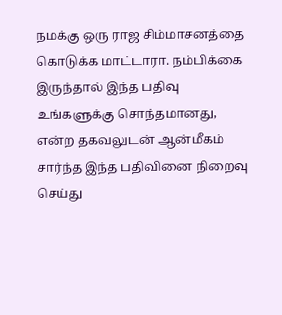நமக்கு ஒரு ராஜ சிம்மாசனத்தை கொடுக்க மாட்டாரா. நம்பிக்கை இருந்தால் இந்த பதிவு உங்களுக்கு சொந்தமானது, என்ற தகவலுடன் ஆன்மீகம் சார்ந்த இந்த பதிவினை நிறைவு செய்து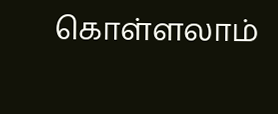கொள்ளலாம்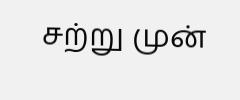சற்று முன்